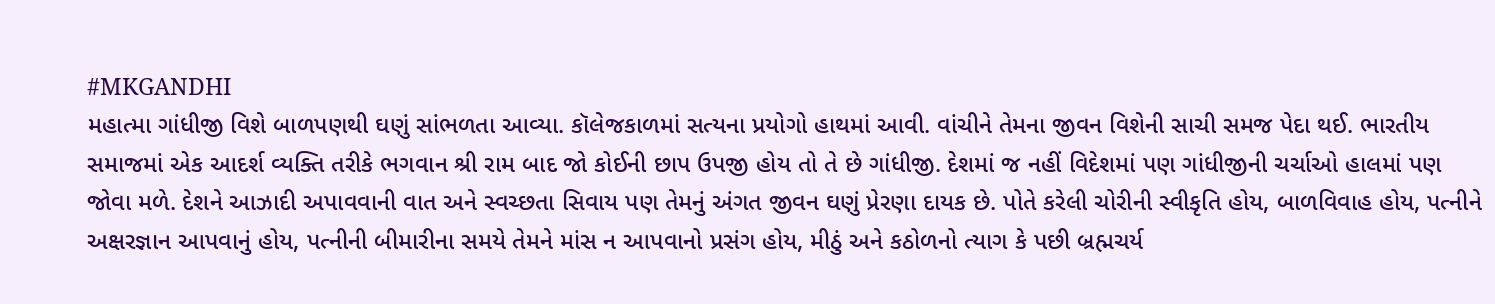#MKGANDHI
મહાત્મા ગાંધીજી વિશે બાળપણથી ઘણું સાંભળતા આવ્યા. કૉલેજકાળમાં સત્યના પ્રયોગો હાથમાં આવી. વાંચીને તેમના જીવન વિશેની સાચી સમજ પેદા થઈ. ભારતીય સમાજમાં એક આદર્શ વ્યક્તિ તરીકે ભગવાન શ્રી રામ બાદ જો કોઈની છાપ ઉપજી હોય તો તે છે ગાંધીજી. દેશમાં જ નહીં વિદેશમાં પણ ગાંધીજીની ચર્ચાઓ હાલમાં પણ જોવા મળે. દેશને આઝાદી અપાવવાની વાત અને સ્વચ્છતા સિવાય પણ તેમનું અંગત જીવન ઘણું પ્રેરણા દાયક છે. પોતે કરેલી ચોરીની સ્વીકૃતિ હોય, બાળવિવાહ હોય, પત્નીને અક્ષરજ્ઞાન આપવાનું હોય, પત્નીની બીમારીના સમયે તેમને માંસ ન આપવાનો પ્રસંગ હોય, મીઠું અને કઠોળનો ત્યાગ કે પછી બ્રહ્મચર્ય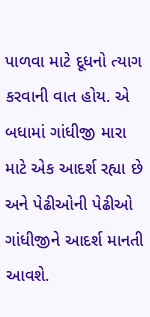પાળવા માટે દૂધનો ત્યાગ કરવાની વાત હોય. એ બધામાં ગાંધીજી મારા માટે એક આદર્શ રહ્યા છે અને પેઢીઓની પેઢીઓ ગાંધીજીને આદર્શ માનતી આવશે.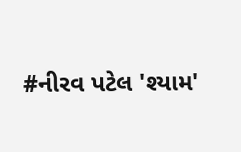#નીરવ પટેલ 'શ્યામ'